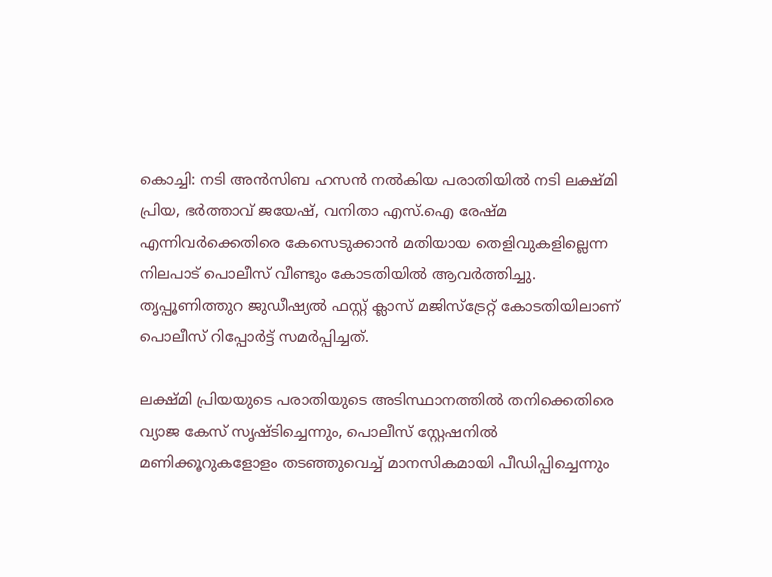കൊച്ചി: നടി അൻസിബ ഹസൻ നൽകിയ പരാതിയിൽ നടി ലക്ഷ്മി പ്രിയ, ഭർത്താവ് ജയേഷ്, വനിതാ എസ്.ഐ രേഷ്മ എന്നിവർക്കെതിരെ കേസെടുക്കാൻ മതിയായ തെളിവുകളില്ലെന്ന നിലപാട് പൊലീസ് വീണ്ടും കോടതിയിൽ ആവർത്തിച്ചു. തൃപ്പൂണിത്തുറ ജുഡീഷ്യൽ ഫസ്റ്റ് ക്ലാസ് മജിസ്‌ട്രേറ്റ് കോടതിയിലാണ് പൊലീസ് റിപ്പോർട്ട് സമർപ്പിച്ചത്.

ലക്ഷ്മി പ്രിയയുടെ പരാതിയുടെ അടിസ്ഥാനത്തിൽ തനിക്കെതിരെ വ്യാജ കേസ് സൃഷ്ടിച്ചെന്നും, പൊലീസ് സ്റ്റേഷനിൽ മണിക്കൂറുകളോളം തടഞ്ഞുവെച്ച് മാനസികമായി പീഡിപ്പിച്ചെന്നും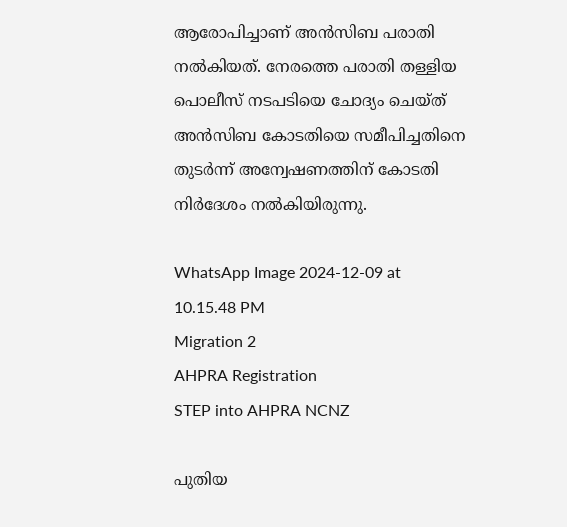ആരോപിച്ചാണ് അൻസിബ പരാതി നൽകിയത്. നേരത്തെ പരാതി തള്ളിയ പൊലീസ് നടപടിയെ ചോദ്യം ചെയ്ത് അൻസിബ കോടതിയെ സമീപിച്ചതിനെ തുടർന്ന് അന്വേഷണത്തിന് കോടതി നിർദേശം നൽകിയിരുന്നു.

WhatsApp Image 2024-12-09 at 10.15.48 PM
Migration 2
AHPRA Registration
STEP into AHPRA NCNZ

പുതിയ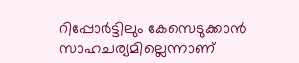റിപ്പോർട്ടിലും കേസെടുക്കാൻ സാഹചര്യമില്ലെന്നാണ്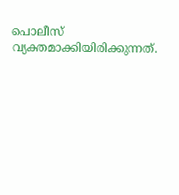പൊലീസ് വ്യക്തമാക്കിയിരിക്കുന്നത്.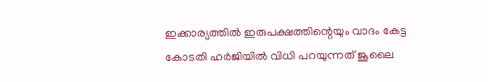ഇക്കാര്യത്തിൽ ഇരുപക്ഷത്തിന്റെയും വാദം കേട്ട കോടതി ഹർജിയിൽ വിധി പറയുന്നത് ജൂലൈ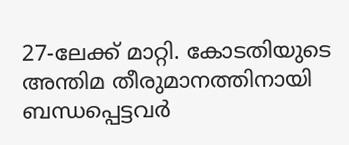27-ലേക്ക് മാറ്റി. കോടതിയുടെ അന്തിമ തീരുമാനത്തിനായി ബന്ധപ്പെട്ടവർ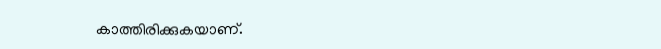കാത്തിരിക്കുകയാണ്.